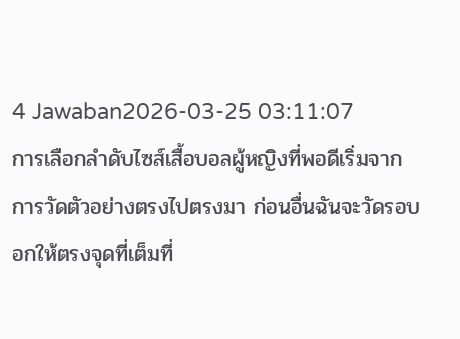4 Jawaban2026-03-25 03:11:07
การเลือกลำดับไซส์เสื้อบอลผู้หญิงที่พอดีเริ่มจากการวัดตัวอย่างตรงไปตรงมา ก่อนอื่นฉันจะวัดรอบอกให้ตรงจุดที่เต็มที่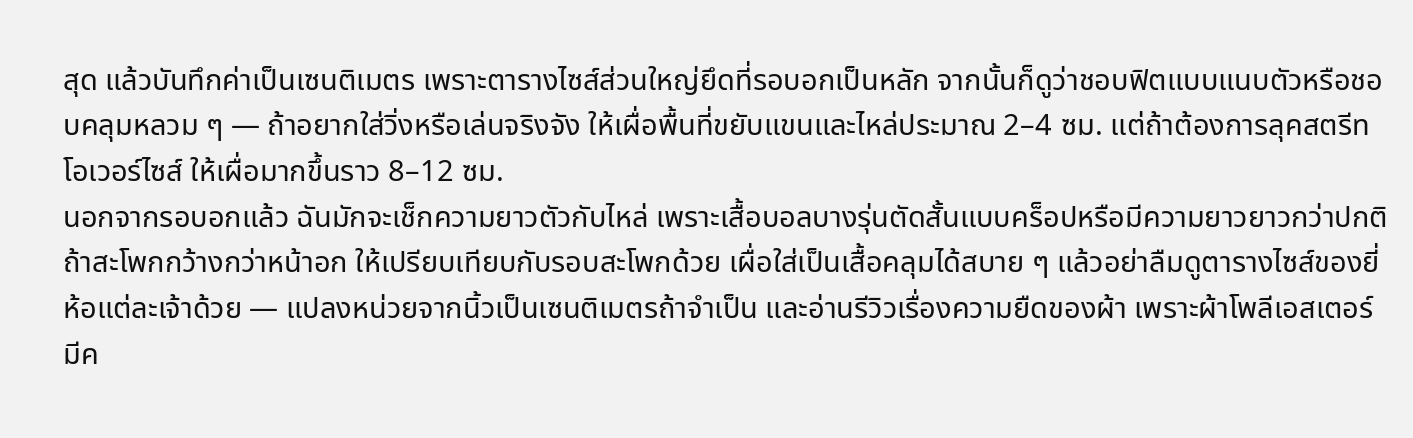สุด แล้วบันทึกค่าเป็นเซนติเมตร เพราะตารางไซส์ส่วนใหญ่ยึดที่รอบอกเป็นหลัก จากนั้นก็ดูว่าชอบฟิตแบบแนบตัวหรือชอบคลุมหลวม ๆ — ถ้าอยากใส่วิ่งหรือเล่นจริงจัง ให้เผื่อพื้นที่ขยับแขนและไหล่ประมาณ 2–4 ซม. แต่ถ้าต้องการลุคสตรีทโอเวอร์ไซส์ ให้เผื่อมากขึ้นราว 8–12 ซม.
นอกจากรอบอกแล้ว ฉันมักจะเช็กความยาวตัวกับไหล่ เพราะเสื้อบอลบางรุ่นตัดสั้นแบบคร็อปหรือมีความยาวยาวกว่าปกติ ถ้าสะโพกกว้างกว่าหน้าอก ให้เปรียบเทียบกับรอบสะโพกด้วย เผื่อใส่เป็นเสื้อคลุมได้สบาย ๆ แล้วอย่าลืมดูตารางไซส์ของยี่ห้อแต่ละเจ้าด้วย — แปลงหน่วยจากนิ้วเป็นเซนติเมตรถ้าจำเป็น และอ่านรีวิวเรื่องความยืดของผ้า เพราะผ้าโพลีเอสเตอร์มีค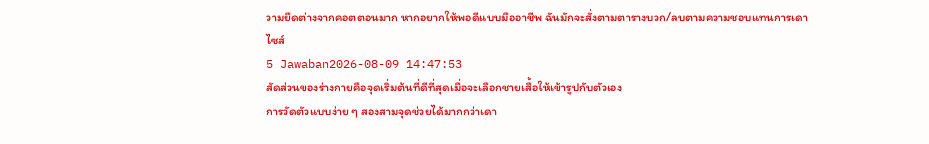วามยืดต่างจากคอตตอนมาก หากอยากให้พอดีแบบมืออาชีพ ฉันมักจะสั่งตามตารางบวก/ลบตามความชอบแทนการเดาไซส์
5 Jawaban2026-08-09 14:47:53
สัดส่วนของร่างกายคือจุดเริ่มต้นที่ดีที่สุดเมื่อจะเลือกชายเสื้อให้เข้ารูปกับตัวเอง
การวัดตัวแบบง่าย ๆ สองสามจุดช่วยได้มากกว่าเดา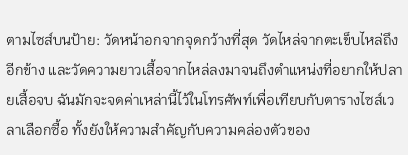ตามไซส์บนป้าย: วัดหน้าอกจากจุดกว้างที่สุด วัดไหล่จากตะเข็บไหล่ถึงอีกข้าง และวัดความยาวเสื้อจากไหล่ลงมาจนถึงตำแหน่งที่อยากให้ปลายเสื้อจบ ฉันมักจะจดค่าเหล่านี้ไว้ในโทรศัพท์เพื่อเทียบกับตารางไซส์เวลาเลือกซื้อ ทั้งยังให้ความสำคัญกับความคล่องตัวของ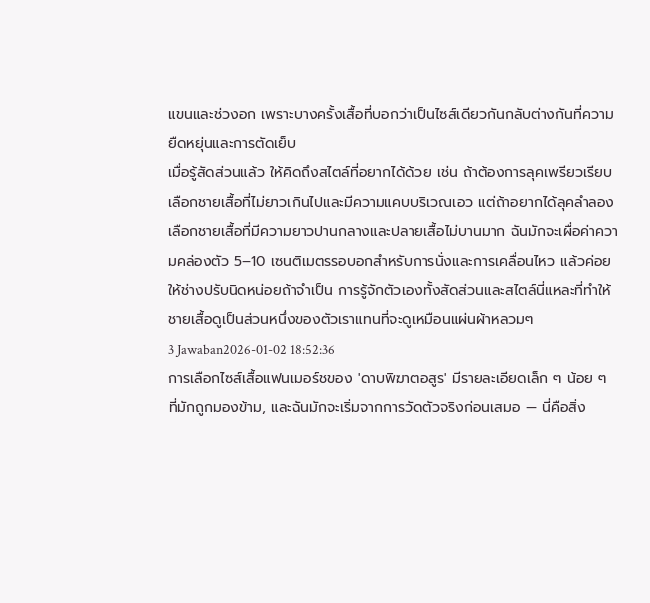แขนและช่วงอก เพราะบางครั้งเสื้อที่บอกว่าเป็นไซส์เดียวกันกลับต่างกันที่ความยืดหยุ่นและการตัดเย็บ
เมื่อรู้สัดส่วนแล้ว ให้คิดถึงสไตล์ที่อยากได้ด้วย เช่น ถ้าต้องการลุคเพรียวเรียบ เลือกชายเสื้อที่ไม่ยาวเกินไปและมีความแคบบริเวณเอว แต่ถ้าอยากได้ลุคลำลองเลือกชายเสื้อที่มีความยาวปานกลางและปลายเสื้อไม่บานมาก ฉันมักจะเผื่อค่าความคล่องตัว 5–10 เซนติเมตรรอบอกสำหรับการนั่งและการเคลื่อนไหว แล้วค่อยให้ช่างปรับนิดหน่อยถ้าจำเป็น การรู้จักตัวเองทั้งสัดส่วนและสไตล์นี่แหละที่ทำให้ชายเสื้อดูเป็นส่วนหนึ่งของตัวเราแทนที่จะดูเหมือนแผ่นผ้าหลวมๆ
3 Jawaban2026-01-02 18:52:36
การเลือกไซส์เสื้อแฟนเมอร์ชของ 'ดาบพิฆาตอสูร' มีรายละเอียดเล็ก ๆ น้อย ๆ ที่มักถูกมองข้าม, และฉันมักจะเริ่มจากการวัดตัวจริงก่อนเสมอ — นี่คือสิ่ง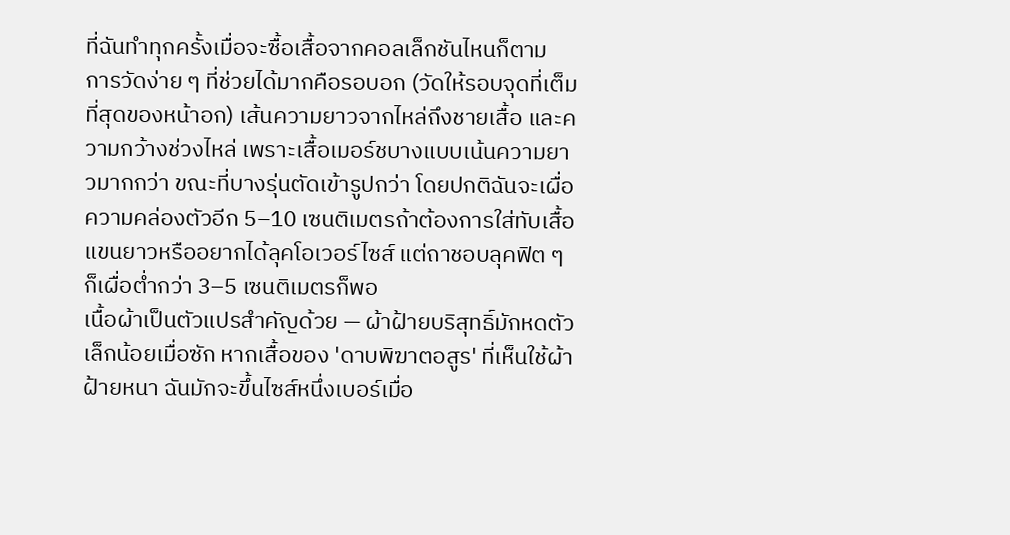ที่ฉันทำทุกครั้งเมื่อจะซื้อเสื้อจากคอลเล็กชันไหนก็ตาม
การวัดง่าย ๆ ที่ช่วยได้มากคือรอบอก (วัดให้รอบจุดที่เต็มที่สุดของหน้าอก) เส้นความยาวจากไหล่ถึงชายเสื้อ และความกว้างช่วงไหล่ เพราะเสื้อเมอร์ชบางแบบเน้นความยาวมากกว่า ขณะที่บางรุ่นตัดเข้ารูปกว่า โดยปกติฉันจะเผื่อความคล่องตัวอีก 5–10 เซนติเมตรถ้าต้องการใส่ทับเสื้อแขนยาวหรืออยากได้ลุคโอเวอร์ไซส์ แต่ถาชอบลุคฟิต ๆ ก็เผื่อต่ำกว่า 3–5 เซนติเมตรก็พอ
เนื้อผ้าเป็นตัวแปรสำคัญด้วย — ผ้าฝ้ายบริสุทธิ์มักหดตัวเล็กน้อยเมื่อซัก หากเสื้อของ 'ดาบพิฆาตอสูร' ที่เห็นใช้ผ้าฝ้ายหนา ฉันมักจะขึ้นไซส์หนึ่งเบอร์เมื่อ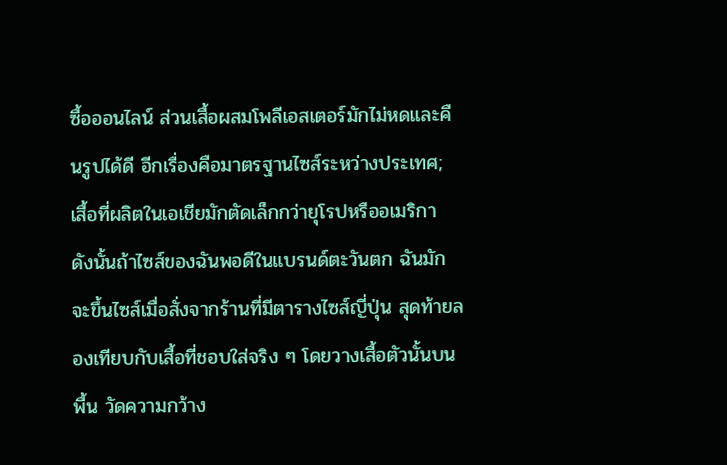ซื้อออนไลน์ ส่วนเสื้อผสมโพลีเอสเตอร์มักไม่หดและคืนรูปได้ดี อีกเรื่องคือมาตรฐานไซส์ระหว่างประเทศ; เสื้อที่ผลิตในเอเชียมักตัดเล็กกว่ายุโรปหรืออเมริกา ดังนั้นถ้าไซส์ของฉันพอดีในแบรนด์ตะวันตก ฉันมักจะขึ้นไซส์เมื่อสั่งจากร้านที่มีตารางไซส์ญี่ปุ่น สุดท้ายลองเทียบกับเสื้อที่ชอบใส่จริง ๆ โดยวางเสื้อตัวนั้นบนพื้น วัดความกว้าง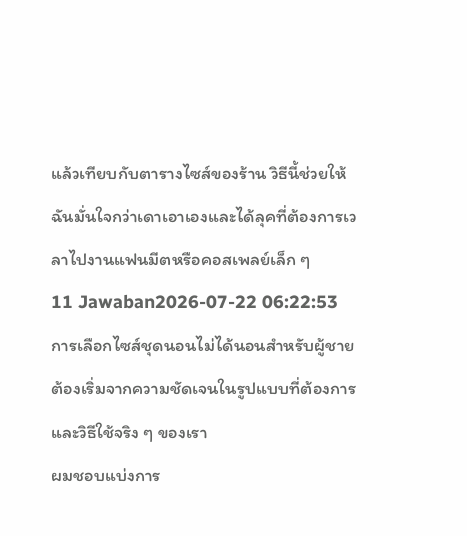แล้วเทียบกับตารางไซส์ของร้าน วิธีนี้ช่วยให้ฉันมั่นใจกว่าเดาเอาเองและได้ลุคที่ต้องการเวลาไปงานแฟนมีตหรือคอสเพลย์เล็ก ๆ
11 Jawaban2026-07-22 06:22:53
การเลือกไซส์ชุดนอนไม่ได้นอนสำหรับผู้ชายต้องเริ่มจากความชัดเจนในรูปแบบที่ต้องการและวิธีใช้จริง ๆ ของเรา
ผมชอบแบ่งการ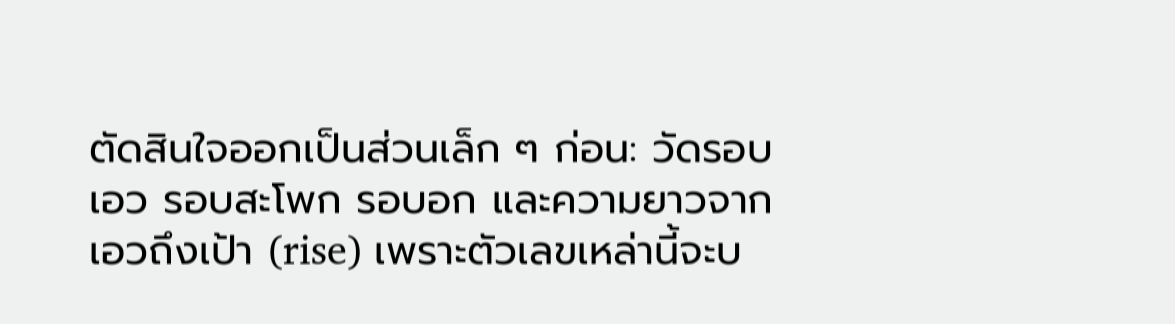ตัดสินใจออกเป็นส่วนเล็ก ๆ ก่อน: วัดรอบเอว รอบสะโพก รอบอก และความยาวจากเอวถึงเป้า (rise) เพราะตัวเลขเหล่านี้จะบ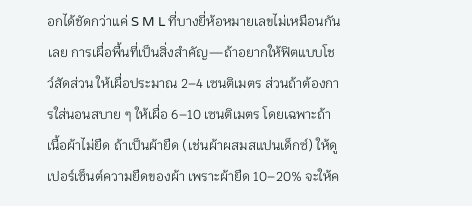อกได้ชัดกว่าแค่ S M L ที่บางยี่ห้อหมายเลขไม่เหมือนกันเลย การเผื่อพื้นที่เป็นสิ่งสำคัญ—ถ้าอยากให้ฟิตแบบโชว์สัดส่วน ให้เผื่อประมาณ 2–4 เซนติเมตร ส่วนถ้าต้องการใส่นอนสบาย ๆ ให้เผื่อ 6–10 เซนติเมตร โดยเฉพาะถ้าเนื้อผ้าไม่ยืด ถ้าเป็นผ้ายืด (เช่นผ้าผสมสแปนเด็กซ์) ให้ดูเปอร์เซ็นต์ความยืดของผ้า เพราะผ้ายืด 10–20% จะให้ค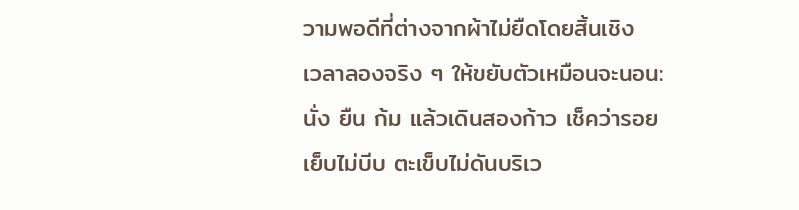วามพอดีที่ต่างจากผ้าไม่ยืดโดยสิ้นเชิง
เวลาลองจริง ๆ ให้ขยับตัวเหมือนจะนอน: นั่ง ยืน ก้ม แล้วเดินสองก้าว เช็คว่ารอยเย็บไม่บีบ ตะเข็บไม่ดันบริเว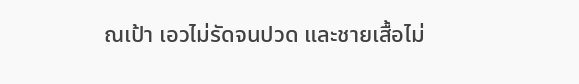ณเป้า เอวไม่รัดจนปวด และชายเสื้อไม่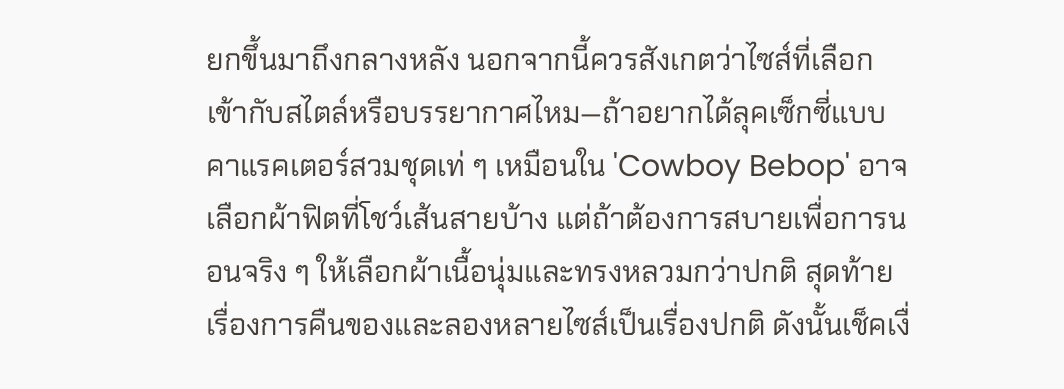ยกขึ้นมาถึงกลางหลัง นอกจากนี้ควรสังเกตว่าไซส์ที่เลือกเข้ากับสไตล์หรือบรรยากาศไหม—ถ้าอยากได้ลุคเซ็กซี่แบบคาแรคเตอร์สวมชุดเท่ ๆ เหมือนใน 'Cowboy Bebop' อาจเลือกผ้าฟิตที่โชว์เส้นสายบ้าง แต่ถ้าต้องการสบายเพื่อการนอนจริง ๆ ให้เลือกผ้าเนื้อนุ่มและทรงหลวมกว่าปกติ สุดท้ายเรื่องการคืนของและลองหลายไซส์เป็นเรื่องปกติ ดังนั้นเช็คเงื่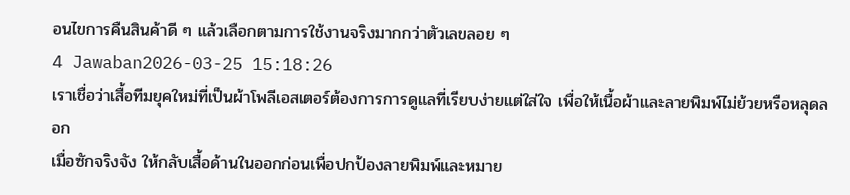อนไขการคืนสินค้าดี ๆ แล้วเลือกตามการใช้งานจริงมากกว่าตัวเลขลอย ๆ
4 Jawaban2026-03-25 15:18:26
เราเชื่อว่าเสื้อทีมยุคใหม่ที่เป็นผ้าโพลีเอสเตอร์ต้องการการดูแลที่เรียบง่ายแต่ใส่ใจ เพื่อให้เนื้อผ้าและลายพิมพ์ไม่ย้วยหรือหลุดลอก
เมื่อซักจริงจัง ให้กลับเสื้อด้านในออกก่อนเพื่อปกป้องลายพิมพ์และหมาย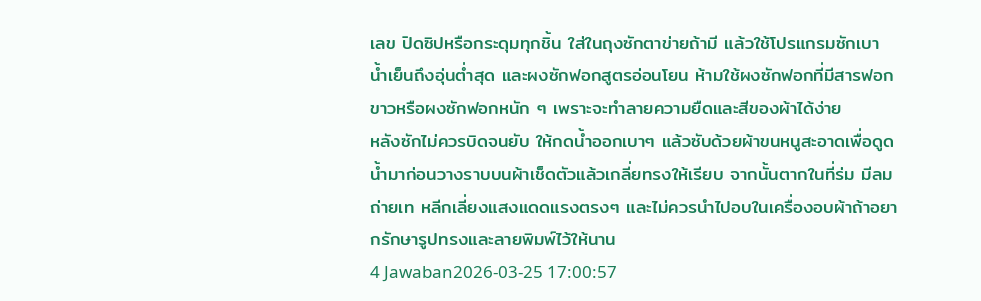เลข ปิดซิปหรือกระดุมทุกชิ้น ใส่ในถุงซักตาข่ายถ้ามี แล้วใช้โปรแกรมซักเบา น้ำเย็นถึงอุ่นต่ำสุด และผงซักฟอกสูตรอ่อนโยน ห้ามใช้ผงซักฟอกที่มีสารฟอกขาวหรือผงซักฟอกหนัก ๆ เพราะจะทำลายความยืดและสีของผ้าได้ง่าย
หลังซักไม่ควรบิดจนยับ ให้กดน้ำออกเบาๆ แล้วซับด้วยผ้าขนหนูสะอาดเพื่อดูดน้ำมาก่อนวางราบบนผ้าเช็ดตัวแล้วเกลี่ยทรงให้เรียบ จากนั้นตากในที่ร่ม มีลมถ่ายเท หลีกเลี่ยงแสงแดดแรงตรงๆ และไม่ควรนำไปอบในเครื่องอบผ้าถ้าอยากรักษารูปทรงและลายพิมพ์ไว้ให้นาน
4 Jawaban2026-03-25 17:00:57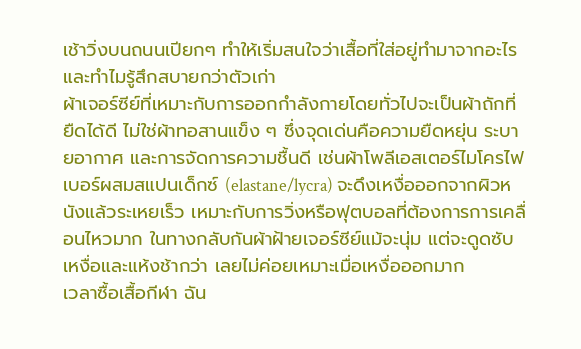เช้าวิ่งบนถนนเปียกๆ ทำให้เริ่มสนใจว่าเสื้อที่ใส่อยู่ทำมาจากอะไรและทำไมรู้สึกสบายกว่าตัวเก่า
ผ้าเจอร์ซีย์ที่เหมาะกับการออกกำลังกายโดยทั่วไปจะเป็นผ้าถักที่ยืดได้ดี ไม่ใช่ผ้าทอสานแข็ง ๆ ซึ่งจุดเด่นคือความยืดหยุ่น ระบายอากาศ และการจัดการความชื้นดี เช่นผ้าโพลีเอสเตอร์ไมโครไฟเบอร์ผสมสแปนเด็กซ์ (elastane/lycra) จะดึงเหงื่อออกจากผิวหนังแล้วระเหยเร็ว เหมาะกับการวิ่งหรือฟุตบอลที่ต้องการการเคลื่อนไหวมาก ในทางกลับกันผ้าฝ้ายเจอร์ซีย์แม้จะนุ่ม แต่จะดูดซับเหงื่อและแห้งช้ากว่า เลยไม่ค่อยเหมาะเมื่อเหงื่อออกมาก
เวลาซื้อเสื้อกีฬา ฉัน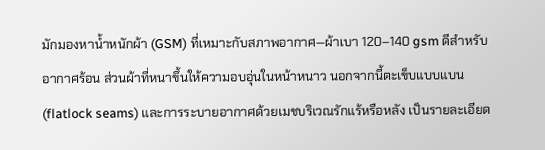มักมองหาน้ำหนักผ้า (GSM) ที่เหมาะกับสภาพอากาศ—ผ้าเบา 120–140 gsm ดีสำหรับอากาศร้อน ส่วนผ้าที่หนาขึ้นให้ความอบอุ่นในหน้าหนาว นอกจากนี้ตะเข็บแบบแบน (flatlock seams) และการระบายอากาศด้วยเมชบริเวณรักแร้หรือหลัง เป็นรายละเอียด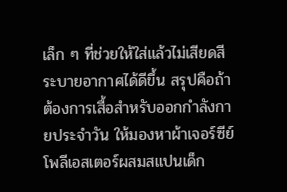เล็ก ๆ ที่ช่วยให้ใส่แล้วไม่เสียดสี ระบายอากาศได้ดีขึ้น สรุปคือถ้าต้องการเสื้อสำหรับออกกำลังกายประจำวัน ให้มองหาผ้าเจอร์ซีย์โพลีเอสเตอร์ผสมสแปนเด็ก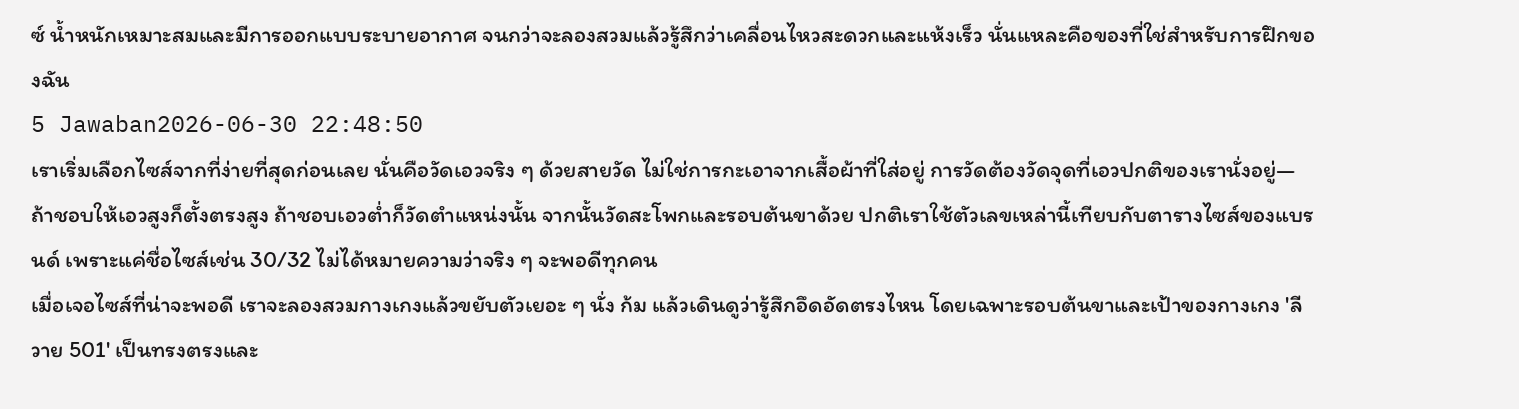ซ์ น้ำหนักเหมาะสมและมีการออกแบบระบายอากาศ จนกว่าจะลองสวมแล้วรู้สึกว่าเคลื่อนไหวสะดวกและแห้งเร็ว นั่นแหละคือของที่ใช่สำหรับการฝึกของฉัน
5 Jawaban2026-06-30 22:48:50
เราเริ่มเลือกไซส์จากที่ง่ายที่สุดก่อนเลย นั่นคือวัดเอวจริง ๆ ด้วยสายวัด ไม่ใช่การกะเอาจากเสื้อผ้าที่ใส่อยู่ การวัดต้องวัดจุดที่เอวปกติของเรานั่งอยู่—ถ้าชอบให้เอวสูงก็ตั้งตรงสูง ถ้าชอบเอวต่ำก็วัดตำแหน่งนั้น จากนั้นวัดสะโพกและรอบต้นขาด้วย ปกติเราใช้ตัวเลขเหล่านี้เทียบกับตารางไซส์ของแบรนด์ เพราะแค่ชื่อไซส์เช่น 30/32 ไม่ได้หมายความว่าจริง ๆ จะพอดีทุกคน
เมื่อเจอไซส์ที่น่าจะพอดี เราจะลองสวมกางเกงแล้วขยับตัวเยอะ ๆ นั่ง ก้ม แล้วเดินดูว่ารู้สึกอึดอัดตรงไหน โดยเฉพาะรอบต้นขาและเป้าของกางเกง 'ลีวาย 501' เป็นทรงตรงและ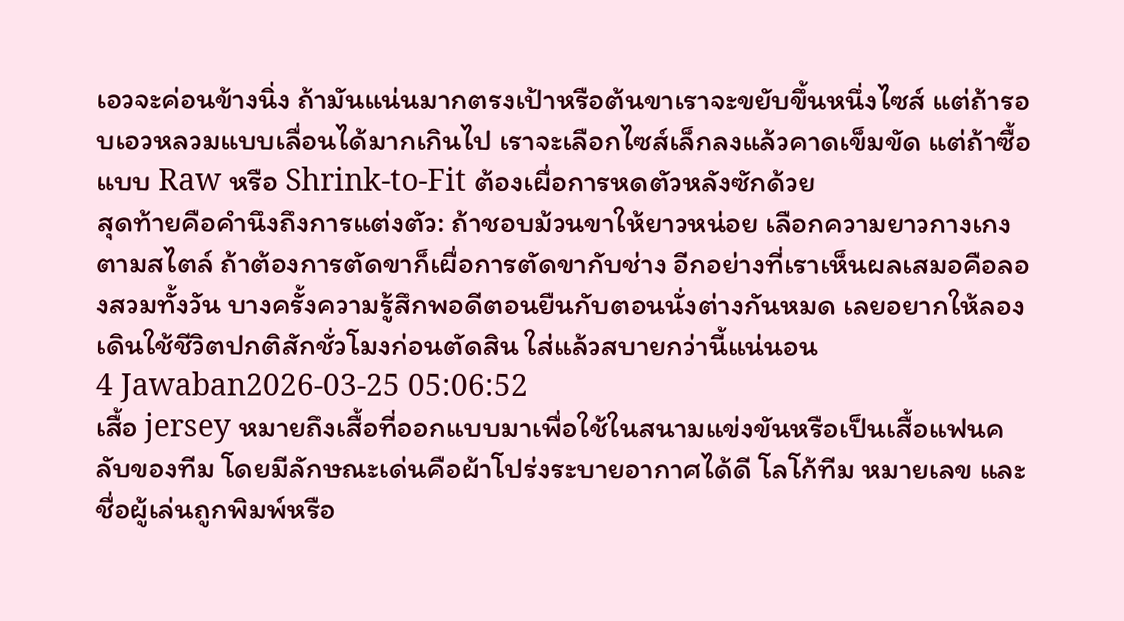เอวจะค่อนข้างนิ่ง ถ้ามันแน่นมากตรงเป้าหรือต้นขาเราจะขยับขึ้นหนึ่งไซส์ แต่ถ้ารอบเอวหลวมแบบเลื่อนได้มากเกินไป เราจะเลือกไซส์เล็กลงแล้วคาดเข็มขัด แต่ถ้าซื้อแบบ Raw หรือ Shrink-to-Fit ต้องเผื่อการหดตัวหลังซักด้วย
สุดท้ายคือคำนึงถึงการแต่งตัว: ถ้าชอบม้วนขาให้ยาวหน่อย เลือกความยาวกางเกงตามสไตล์ ถ้าต้องการตัดขาก็เผื่อการตัดขากับช่าง อีกอย่างที่เราเห็นผลเสมอคือลองสวมทั้งวัน บางครั้งความรู้สึกพอดีตอนยืนกับตอนนั่งต่างกันหมด เลยอยากให้ลองเดินใช้ชีวิตปกติสักชั่วโมงก่อนตัดสิน ใส่แล้วสบายกว่านี้แน่นอน
4 Jawaban2026-03-25 05:06:52
เสื้อ jersey หมายถึงเสื้อที่ออกแบบมาเพื่อใช้ในสนามแข่งขันหรือเป็นเสื้อแฟนคลับของทีม โดยมีลักษณะเด่นคือผ้าโปร่งระบายอากาศได้ดี โลโก้ทีม หมายเลข และชื่อผู้เล่นถูกพิมพ์หรือ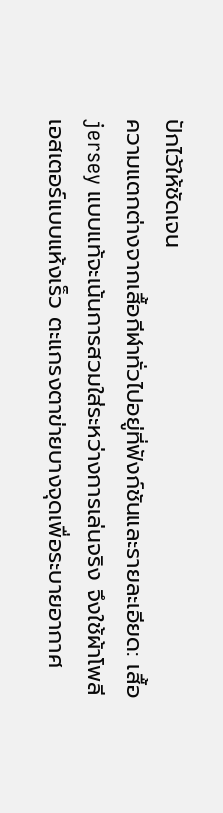ปักไว้ให้ชัดเจน
ความแตกต่างจากเสื้อกีฬาทั่วไปอยู่ที่ฟังก์ชันและรายละเอียด: เสื้อ jersey แบบแท้จะเน้นการสวมใส่ระหว่างการเล่นจริง จึงใช้ผ้าโพลีเอสเตอร์แบบแห้งเร็ว ตะแกรงตาข่ายบางจุดเพื่อระบายอากาศ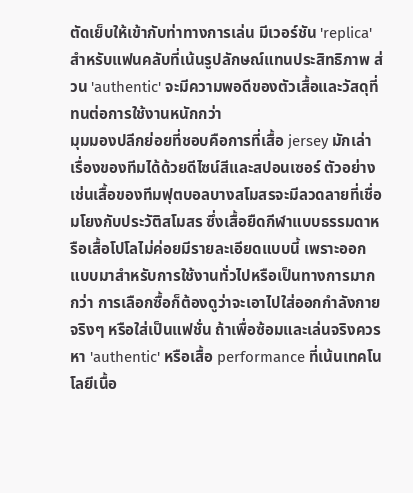ตัดเย็บให้เข้ากับท่าทางการเล่น มีเวอร์ชัน 'replica' สำหรับแฟนคลับที่เน้นรูปลักษณ์แทนประสิทธิภาพ ส่วน 'authentic' จะมีความพอดีของตัวเสื้อและวัสดุที่ทนต่อการใช้งานหนักกว่า
มุมมองปลีกย่อยที่ชอบคือการที่เสื้อ jersey มักเล่าเรื่องของทีมได้ด้วยดีไซน์สีและสปอนเซอร์ ตัวอย่างเช่นเสื้อของทีมฟุตบอลบางสโมสรจะมีลวดลายที่เชื่อมโยงกับประวัติสโมสร ซึ่งเสื้อยืดกีฬาแบบธรรมดาหรือเสื้อโปโลไม่ค่อยมีรายละเอียดแบบนี้ เพราะออกแบบมาสำหรับการใช้งานทั่วไปหรือเป็นทางการมากกว่า การเลือกซื้อก็ต้องดูว่าจะเอาไปใส่ออกกำลังกายจริงๆ หรือใส่เป็นแฟชั่น ถ้าเพื่อซ้อมและเล่นจริงควรหา 'authentic' หรือเสื้อ performance ที่เน้นเทคโนโลยีเนื้อ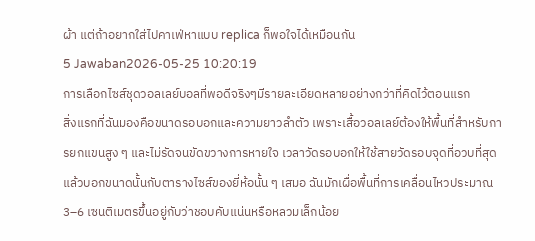ผ้า แต่ถ้าอยากใส่ไปคาเฟ่หาแบบ replica ก็พอใจได้เหมือนกัน
5 Jawaban2026-05-25 10:20:19
การเลือกไซส์ชุดวอลเลย์บอลที่พอดีจริงๆมีรายละเอียดหลายอย่างกว่าที่คิดไว้ตอนแรก
สิ่งแรกที่ฉันมองคือขนาดรอบอกและความยาวลำตัว เพราะเสื้อวอลเลย์ต้องให้พื้นที่สำหรับการยกแขนสูง ๆ และไม่รัดจนขัดขวางการหายใจ เวลาวัดรอบอกให้ใช้สายวัดรอบจุดที่อวบที่สุดแล้วบอกขนาดนั้นกับตารางไซส์ของยี่ห้อนั้น ๆ เสมอ ฉันมักเผื่อพื้นที่การเคลื่อนไหวประมาณ 3–6 เซนติเมตรขึ้นอยู่กับว่าชอบคับแน่นหรือหลวมเล็กน้อย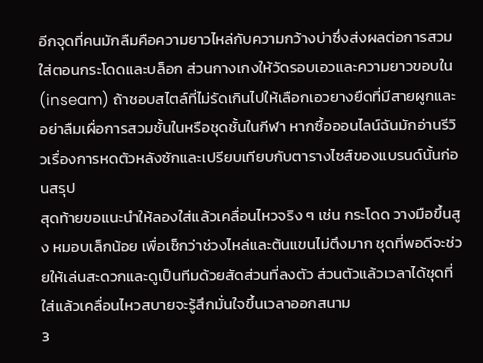อีกจุดที่คนมักลืมคือความยาวไหล่กับความกว้างบ่าซึ่งส่งผลต่อการสวมใส่ตอนกระโดดและบล็อก ส่วนกางเกงให้วัดรอบเอวและความยาวขอบใน (inseam) ถ้าชอบสไตล์ที่ไม่รัดเกินไปให้เลือกเอวยางยืดที่มีสายผูกและอย่าลืมเผื่อการสวมชั้นในหรือชุดชั้นในกีฬา หากซื้อออนไลน์ฉันมักอ่านรีวิวเรื่องการหดตัวหลังซักและเปรียบเทียบกับตารางไซส์ของแบรนด์นั้นก่อนสรุป
สุดท้ายขอแนะนำให้ลองใส่แล้วเคลื่อนไหวจริง ๆ เช่น กระโดด วางมือขึ้นสูง หมอบเล็กน้อย เพื่อเช็กว่าช่วงไหล่และต้นแขนไม่ตึงมาก ชุดที่พอดีจะช่วยให้เล่นสะดวกและดูเป็นทีมด้วยสัดส่วนที่ลงตัว ส่วนตัวแล้วเวลาได้ชุดที่ใส่แล้วเคลื่อนไหวสบายจะรู้สึกมั่นใจขึ้นเวลาออกสนาม
3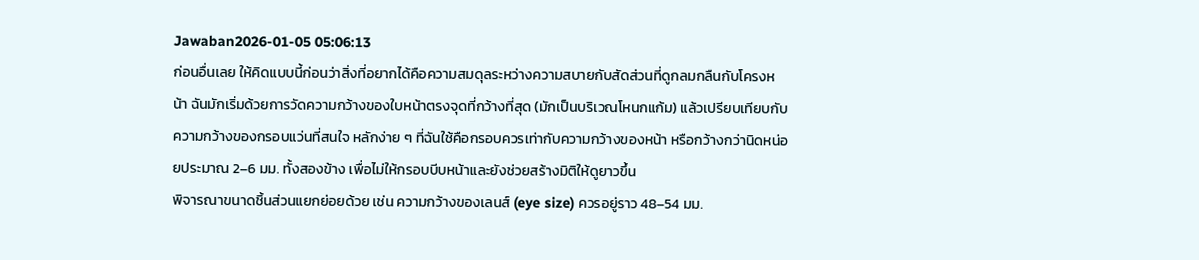Jawaban2026-01-05 05:06:13
ก่อนอื่นเลย ให้คิดแบบนี้ก่อนว่าสิ่งที่อยากได้คือความสมดุลระหว่างความสบายกับสัดส่วนที่ดูกลมกลืนกับโครงหน้า ฉันมักเริ่มด้วยการวัดความกว้างของใบหน้าตรงจุดที่กว้างที่สุด (มักเป็นบริเวณโหนกแก้ม) แล้วเปรียบเทียบกับความกว้างของกรอบแว่นที่สนใจ หลักง่าย ๆ ที่ฉันใช้คือกรอบควรเท่ากับความกว้างของหน้า หรือกว้างกว่านิดหน่อยประมาณ 2–6 มม. ทั้งสองข้าง เพื่อไม่ให้กรอบบีบหน้าและยังช่วยสร้างมิติให้ดูยาวขึ้น
พิจารณาขนาดชิ้นส่วนแยกย่อยด้วย เช่น ความกว้างของเลนส์ (eye size) ควรอยู่ราว 48–54 มม.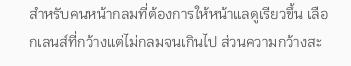สำหรับคนหน้ากลมที่ต้องการให้หน้าแลดูเรียวขึ้น เลือกเลนส์ที่กว้างแต่ไม่กลมจนเกินไป ส่วนความกว้างสะ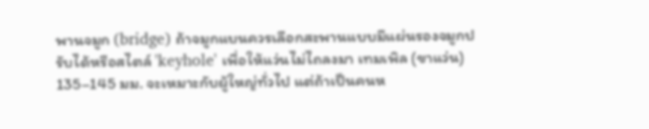พานจมูก (bridge) ถ้าจมูกแบนควรเลือกสะพานแบบมีแผ่นรองจมูกปรับได้หรือสไตล์ 'keyhole' เพื่อให้แว่นไม่ไถลงมา เทมเพิล (ขาแว่น) 135–145 มม. จะเหมาะกับผู้ใหญ่ทั่วไป แต่ถ้าเป็นคนห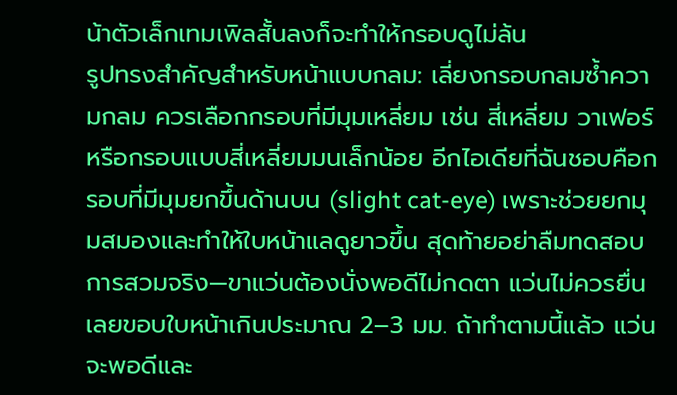น้าตัวเล็กเทมเพิลสั้นลงก็จะทำให้กรอบดูไม่ล้น
รูปทรงสำคัญสำหรับหน้าแบบกลม: เลี่ยงกรอบกลมซ้ำความกลม ควรเลือกกรอบที่มีมุมเหลี่ยม เช่น สี่เหลี่ยม วาเฟอร์ หรือกรอบแบบสี่เหลี่ยมมนเล็กน้อย อีกไอเดียที่ฉันชอบคือกรอบที่มีมุมยกขึ้นด้านบน (slight cat-eye) เพราะช่วยยกมุมสมองและทำให้ใบหน้าแลดูยาวขึ้น สุดท้ายอย่าลืมทดสอบการสวมจริง—ขาแว่นต้องนั่งพอดีไม่กดตา แว่นไม่ควรยื่นเลยขอบใบหน้าเกินประมาณ 2–3 มม. ถ้าทำตามนี้แล้ว แว่นจะพอดีและ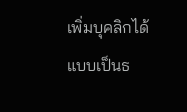เพิ่มบุคลิกได้แบบเป็นธ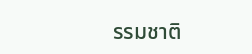รรมชาติ